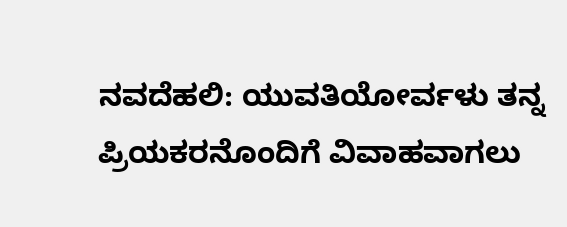ನವದೆಹಲಿ: ಯುವತಿಯೋರ್ವಳು ತನ್ನ ಪ್ರಿಯಕರನೊಂದಿಗೆ ವಿವಾಹವಾಗಲು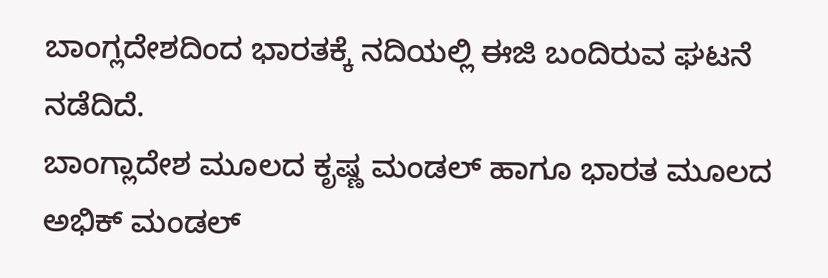ಬಾಂಗ್ಲದೇಶದಿಂದ ಭಾರತಕ್ಕೆ ನದಿಯಲ್ಲಿ ಈಜಿ ಬಂದಿರುವ ಘಟನೆ ನಡೆದಿದೆ.
ಬಾಂಗ್ಲಾದೇಶ ಮೂಲದ ಕೃಷ್ಣ ಮಂಡಲ್ ಹಾಗೂ ಭಾರತ ಮೂಲದ ಅಭಿಕ್ ಮಂಡಲ್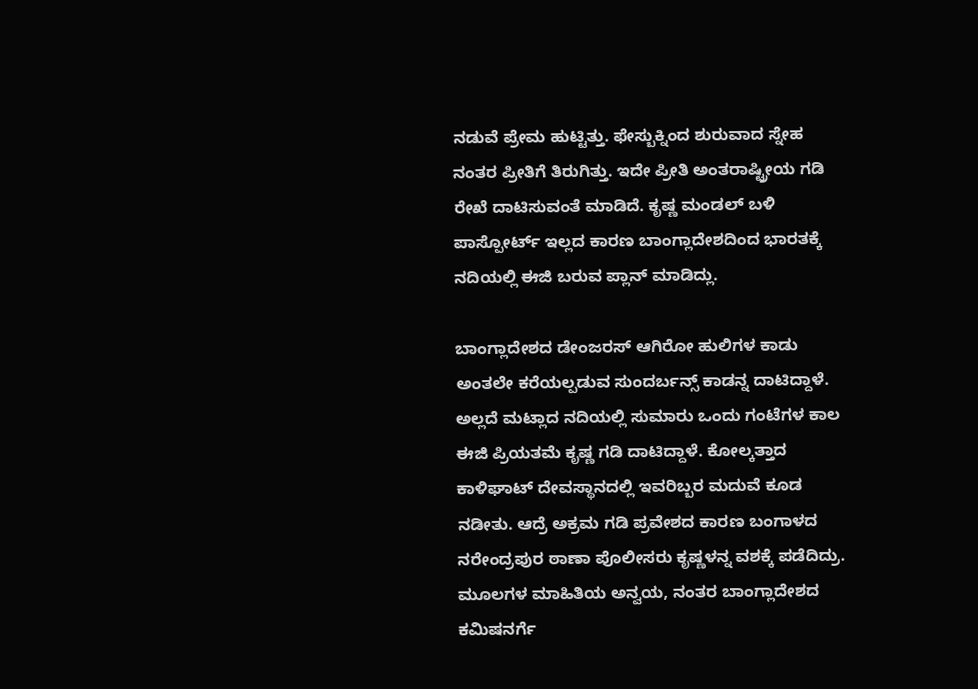ನಡುವೆ ಪ್ರೇಮ ಹುಟ್ಟಿತ್ತು. ಫೇಸ್ಬುಕ್ನಿಂದ ಶುರುವಾದ ಸ್ನೇಹ ನಂತರ ಪ್ರೀತಿಗೆ ತಿರುಗಿತ್ತು. ಇದೇ ಪ್ರೀತಿ ಅಂತರಾಷ್ಟ್ರೀಯ ಗಡಿ ರೇಖೆ ದಾಟಿಸುವಂತೆ ಮಾಡಿದೆ. ಕೃಷ್ಣ ಮಂಡಲ್ ಬಳಿ ಪಾಸ್ಪೋರ್ಟ್ ಇಲ್ಲದ ಕಾರಣ ಬಾಂಗ್ಲಾದೇಶದಿಂದ ಭಾರತಕ್ಕೆ ನದಿಯಲ್ಲಿ ಈಜಿ ಬರುವ ಪ್ಲಾನ್ ಮಾಡಿದ್ಲು.

ಬಾಂಗ್ಲಾದೇಶದ ಡೇಂಜರಸ್ ಆಗಿರೋ ಹುಲಿಗಳ ಕಾಡು ಅಂತಲೇ ಕರೆಯಲ್ಪಡುವ ಸುಂದರ್ಬನ್ಸ್ ಕಾಡನ್ನ ದಾಟಿದ್ದಾಳೆ. ಅಲ್ಲದೆ ಮಟ್ಲಾದ ನದಿಯಲ್ಲಿ ಸುಮಾರು ಒಂದು ಗಂಟೆಗಳ ಕಾಲ ಈಜಿ ಪ್ರಿಯತಮೆ ಕೃಷ್ಣ ಗಡಿ ದಾಟಿದ್ದಾಳೆ. ಕೋಲ್ಕತ್ತಾದ ಕಾಳಿಘಾಟ್ ದೇವಸ್ಥಾನದಲ್ಲಿ ಇವರಿಬ್ಬರ ಮದುವೆ ಕೂಡ ನಡೀತು. ಆದ್ರೆ ಅಕ್ರಮ ಗಡಿ ಪ್ರವೇಶದ ಕಾರಣ ಬಂಗಾಳದ ನರೇಂದ್ರಪುರ ಠಾಣಾ ಪೊಲೀಸರು ಕೃಷ್ಣಳನ್ನ ವಶಕ್ಕೆ ಪಡೆದಿದ್ರು. ಮೂಲಗಳ ಮಾಹಿತಿಯ ಅನ್ವಯ, ನಂತರ ಬಾಂಗ್ಲಾದೇಶದ ಕಮಿಷನರ್ಗೆ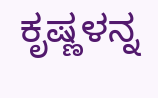ಕೃಷ್ಣಳನ್ನ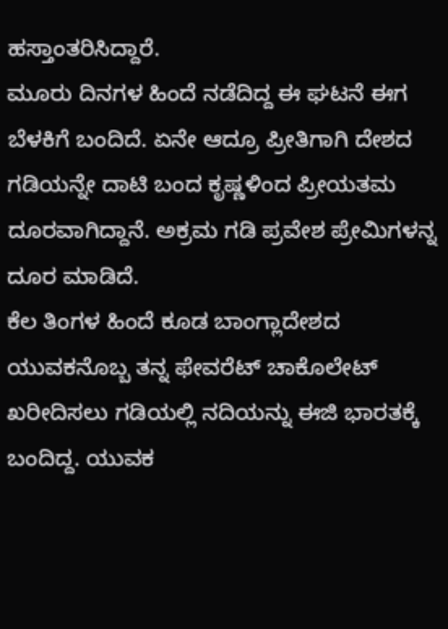ಹಸ್ತಾಂತರಿಸಿದ್ದಾರೆ.
ಮೂರು ದಿನಗಳ ಹಿಂದೆ ನಡೆದಿದ್ದ ಈ ಘಟನೆ ಈಗ ಬೆಳಕಿಗೆ ಬಂದಿದೆ. ಏನೇ ಆದ್ರೂ ಪ್ರೀತಿಗಾಗಿ ದೇಶದ ಗಡಿಯನ್ನೇ ದಾಟಿ ಬಂದ ಕೃಷ್ಣಳಿಂದ ಪ್ರೀಯತಮ ದೂರವಾಗಿದ್ದಾನೆ. ಅಕ್ರಮ ಗಡಿ ಪ್ರವೇಶ ಪ್ರೇಮಿಗಳನ್ನ ದೂರ ಮಾಡಿದೆ.
ಕೆಲ ತಿಂಗಳ ಹಿಂದೆ ಕೂಡ ಬಾಂಗ್ಲಾದೇಶದ ಯುವಕನೊಬ್ಬ ತನ್ನ ಫೇವರೆಟ್ ಚಾಕೊಲೇಟ್ ಖರೀದಿಸಲು ಗಡಿಯಲ್ಲಿ ನದಿಯನ್ನು ಈಜಿ ಭಾರತಕ್ಕೆ ಬಂದಿದ್ದ. ಯುವಕ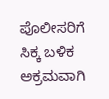ಪೊಲೀಸರಿಗೆ ಸಿಕ್ಕ ಬಳಿಕ ಅಕ್ರಮವಾಗಿ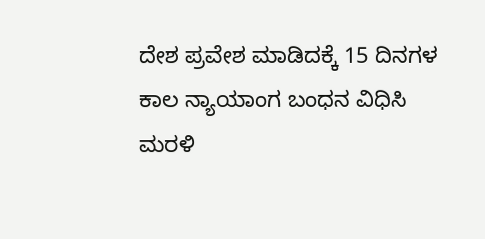ದೇಶ ಪ್ರವೇಶ ಮಾಡಿದಕ್ಕೆ 15 ದಿನಗಳ ಕಾಲ ನ್ಯಾಯಾಂಗ ಬಂಧನ ವಿಧಿಸಿ ಮರಳಿ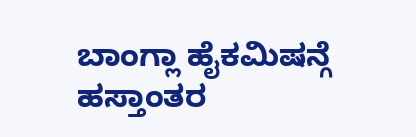ಬಾಂಗ್ಲಾ ಹೈಕಮಿಷನ್ಗೆ ಹಸ್ತಾಂತರ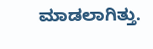ಮಾಡಲಾಗಿತ್ತು.